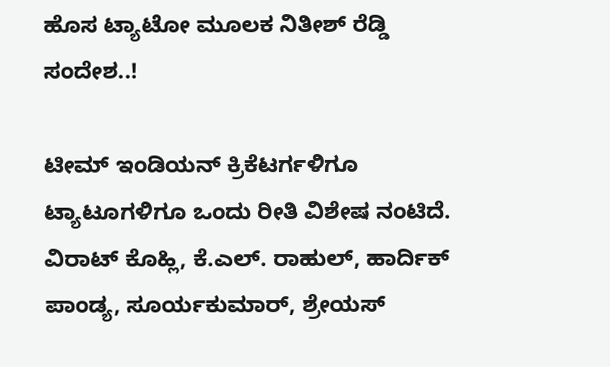ಹೊಸ ಟ್ಯಾಟೋ ಮೂಲಕ ನಿತೀಶ್ ರೆಡ್ಡಿ ಸಂದೇಶ..!

ಟೀಮ್ ಇಂಡಿಯನ್ ಕ್ರಿಕೆಟರ್ಗಳಿಗೂ ಟ್ಯಾಟೂಗಳಿಗೂ ಒಂದು ರೀತಿ ವಿಶೇಷ ನಂಟಿದೆ. ವಿರಾಟ್ ಕೊಹ್ಲಿ, ಕೆ.ಎಲ್. ರಾಹುಲ್, ಹಾರ್ದಿಕ್ ಪಾಂಡ್ಯ, ಸೂರ್ಯಕುಮಾರ್, ಶ್ರೇಯಸ್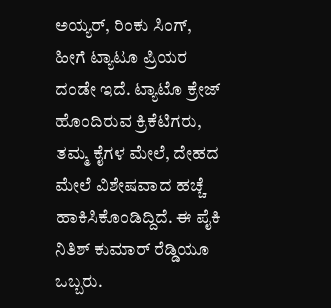ಅಯ್ಯರ್, ರಿಂಕು ಸಿಂಗ್, ಹೀಗೆ ಟ್ಯಾಟೂ ಪ್ರಿಯರ ದಂಡೇ ಇದೆ. ಟ್ಯಾಟೊ ಕ್ರೇಜ್ ಹೊಂದಿರುವ ಕ್ರಿಕೆಟಿಗರು, ತಮ್ಮ ಕೈಗಳ ಮೇಲೆ, ದೇಹದ ಮೇಲೆ ವಿಶೇಷವಾದ ಹಚ್ಚೆ ಹಾಕಿಸಿಕೊಂಡಿದ್ದಿದೆ. ಈ ಪೈಕಿ ನಿತಿಶ್ ಕುಮಾರ್ ರೆಡ್ಡಿಯೂ ಒಬ್ಬರು.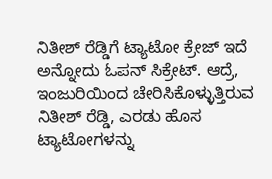ನಿತೀಶ್ ರೆಡ್ಡಿಗೆ ಟ್ಯಾಟೋ ಕ್ರೇಜ್ ಇದೆ ಅನ್ನೋದು ಓಪನ್ ಸಿಕ್ರೇಟ್. ಆದ್ರೆ, ಇಂಜುರಿಯಿಂದ ಚೇರಿಸಿಕೊಳ್ಳುತ್ತಿರುವ ನಿತೀಶ್ ರೆಡ್ಡಿ, ಎರಡು ಹೊಸ ಟ್ಯಾಟೋಗಳನ್ನು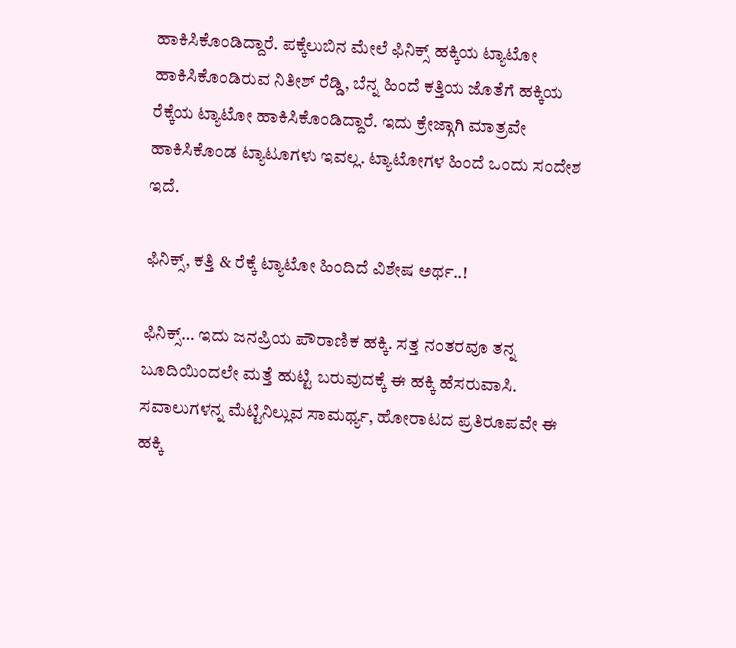ಹಾಕಿಸಿಕೊಂಡಿದ್ದಾರೆ. ಪಕ್ಕೆಲುಬಿನ ಮೇಲೆ ಫಿನಿಕ್ಸ್ ಹಕ್ಕಿಯ ಟ್ಯಾಟೋ ಹಾಕಿಸಿಕೊಂಡಿರುವ ನಿತೀಶ್ ರೆಡ್ಡಿ, ಬೆನ್ನ ಹಿಂದೆ ಕತ್ತಿಯ ಜೊತೆಗೆ ಹಕ್ಕಿಯ ರೆಕ್ಕೆಯ ಟ್ಯಾಟೋ ಹಾಕಿಸಿಕೊಂಡಿದ್ದಾರೆ. ಇದು ಕ್ರೇಜ್ಗಾಗಿ ಮಾತ್ರವೇ ಹಾಕಿಸಿಕೊಂಡ ಟ್ಯಾಟೂಗಳು ಇವಲ್ಲ. ಟ್ಯಾಟೋಗಳ ಹಿಂದೆ ಒಂದು ಸಂದೇಶ ಇದೆ.

ಫಿನಿಕ್ಸ್, ಕತ್ತಿ & ರೆಕ್ಕೆ ಟ್ಯಾಟೋ ಹಿಂದಿದೆ ವಿಶೇಷ ಅರ್ಥ..!

ಫಿನಿಕ್ಸ್… ಇದು ಜನಪ್ರಿಯ ಪೌರಾಣಿಕ ಹಕ್ಕಿ. ಸತ್ತ ನಂತರವೂ ತನ್ನ ಬೂದಿಯಿಂದಲೇ ಮತ್ತೆ ಹುಟ್ಟಿ ಬರುವುದಕ್ಕೆ ಈ ಹಕ್ಕಿ ಹೆಸರುವಾಸಿ. ಸವಾಲುಗಳನ್ನ ಮೆಟ್ಟಿನಿಲ್ಲುವ ಸಾಮರ್ಥ್ಯ, ಹೋರಾಟದ ಪ್ರತಿರೂಪವೇ ಈ ಹಕ್ಕಿ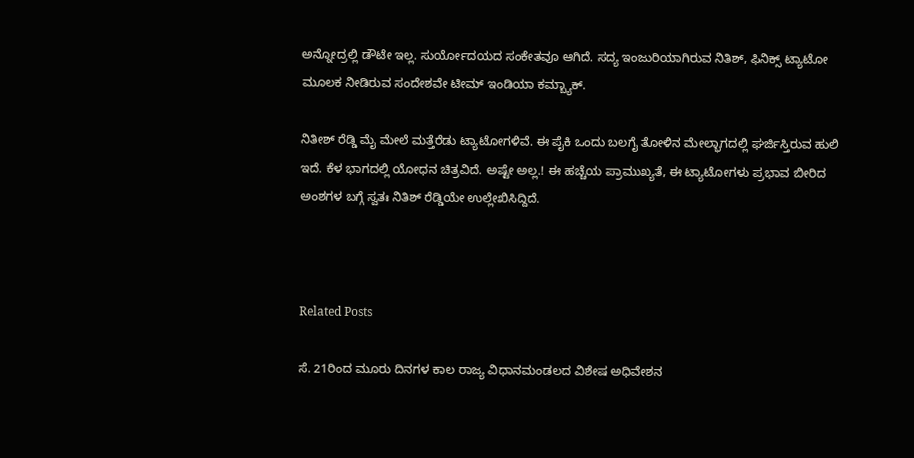ಅನ್ನೋದ್ರಲ್ಲಿ ಡೌಟೇ ಇಲ್ಲ. ಸುರ್ಯೋದಯದ ಸಂಕೇತವೂ ಆಗಿದೆ. ಸದ್ಯ ಇಂಜುರಿಯಾಗಿರುವ ನಿತಿಶ್, ಫಿನಿಕ್ಸ್ ಟ್ಯಾಟೋ ಮೂಲಕ ನೀಡಿರುವ ಸಂದೇಶವೇ ಟೀಮ್ ಇಂಡಿಯಾ ಕಮ್ಬ್ಯಾಕ್.

ನಿತೀಶ್ ರೆಡ್ಡಿ ಮೈ ಮೇಲೆ ಮತ್ತೆರೆಡು ಟ್ಯಾಟೋಗಳಿವೆ. ಈ ಪೈಕಿ ಒಂದು ಬಲಗೈ ತೋಳಿನ ಮೇಲ್ಭಾಗದಲ್ಲಿ ಘರ್ಜಿಸ್ತಿರುವ ಹುಲಿ ಇದೆ. ಕೆಳ ಭಾಗದಲ್ಲಿ ಯೋಧನ ಚಿತ್ರವಿದೆ. ಅಷ್ಟೇ ಅಲ್ಲ.! ಈ ಹಚ್ಚೆಯ ಪ್ರಾಮುಖ್ಯತೆ, ಈ ಟ್ಯಾಟೋಗಳು ಪ್ರಭಾವ ಬೀರಿದ ಅಂಶಗಳ ಬಗ್ಗೆ ಸ್ವತಃ ನಿತಿಶ್ ರೆಡ್ಡಿಯೇ ಉಲ್ಲೇಖಿಸಿದ್ದಿದೆ.



Related Posts

ಸೆ. 21ರಿಂದ ಮೂರು ದಿನಗಳ ಕಾಲ ರಾಜ್ಯ ವಿಧಾನಮಂಡಲದ ವಿಶೇಷ ಅಧಿವೇಶನ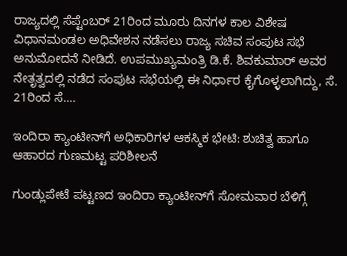ರಾಜ್ಯದಲ್ಲಿ ಸೆಪ್ಟೆಂಬರ್ 21ರಿಂದ ಮೂರು ದಿನಗಳ ಕಾಲ ವಿಶೇಷ ವಿಧಾನಮಂಡಲ ಅಧಿವೇಶನ ನಡೆಸಲು ರಾಜ್ಯ ಸಚಿವ ಸಂಪುಟ ಸಭೆ ಅನುಮೋದನೆ ನೀಡಿದೆ. ಉಪಮುಖ್ಯಮಂತ್ರಿ ಡಿ.ಕೆ. ಶಿವಕುಮಾರ್ ಅವರ ನೇತೃತ್ವದಲ್ಲಿ ನಡೆದ ಸಂಪುಟ ಸಭೆಯಲ್ಲಿ ಈ ನಿರ್ಧಾರ ಕೈಗೊಳ್ಳಲಾಗಿದ್ದು, ಸೆ. 21ರಿಂದ ಸೆ.…

ಇಂದಿರಾ ಕ್ಯಾಂಟೀನ್‌ಗೆ ಅಧಿಕಾರಿಗಳ ಆಕಸ್ಮಿಕ ಭೇಟಿ: ಶುಚಿತ್ವ ಹಾಗೂ ಆಹಾರದ ಗುಣಮಟ್ಟ ಪರಿಶೀಲನೆ

ಗುಂಡ್ಲುಪೇಟೆ ಪಟ್ಟಣದ ಇಂದಿರಾ ಕ್ಯಾಂಟೀನ್‌ಗೆ ಸೋಮವಾರ ಬೆಳಿಗ್ಗೆ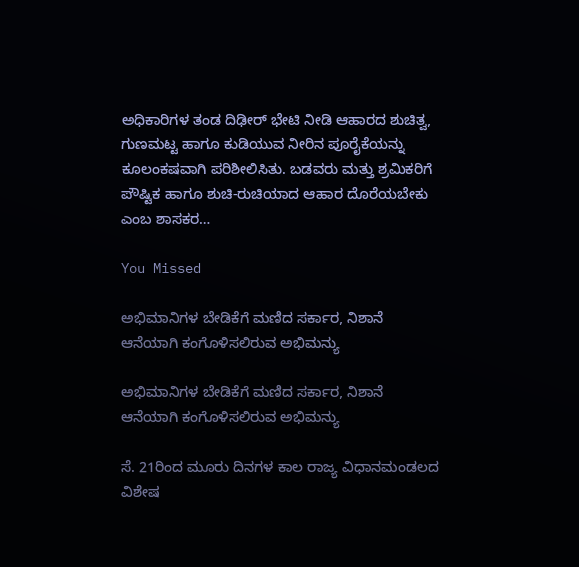ಅಧಿಕಾರಿಗಳ ತಂಡ ದಿಢೀರ್ ಭೇಟಿ ನೀಡಿ ಆಹಾರದ ಶುಚಿತ್ವ, ಗುಣಮಟ್ಟ ಹಾಗೂ ಕುಡಿಯುವ ನೀರಿನ ಪೂರೈಕೆಯನ್ನು ಕೂಲಂಕಷವಾಗಿ ಪರಿಶೀಲಿಸಿತು. ಬಡವರು ಮತ್ತು ಶ್ರಮಿಕರಿಗೆ ಪೌಷ್ಟಿಕ ಹಾಗೂ ಶುಚಿ-ರುಚಿಯಾದ ಆಹಾರ ದೊರೆಯಬೇಕು ಎಂಬ ಶಾಸಕರ…

You Missed

ಅಭಿಮಾನಿಗಳ ಬೇಡಿಕೆಗೆ ಮಣಿದ ಸರ್ಕಾರ, ನಿಶಾನೆ ಆನೆಯಾಗಿ ಕಂಗೊಳಿಸಲಿರುವ ಅಭಿಮನ್ಯು

ಅಭಿಮಾನಿಗಳ ಬೇಡಿಕೆಗೆ ಮಣಿದ ಸರ್ಕಾರ, ನಿಶಾನೆ ಆನೆಯಾಗಿ ಕಂಗೊಳಿಸಲಿರುವ ಅಭಿಮನ್ಯು

ಸೆ. 21ರಿಂದ ಮೂರು ದಿನಗಳ ಕಾಲ ರಾಜ್ಯ ವಿಧಾನಮಂಡಲದ ವಿಶೇಷ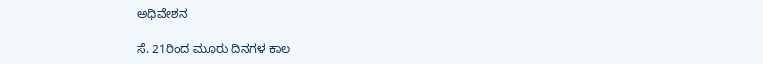ಅಧಿವೇಶನ

ಸೆ. 21ರಿಂದ ಮೂರು ದಿನಗಳ ಕಾಲ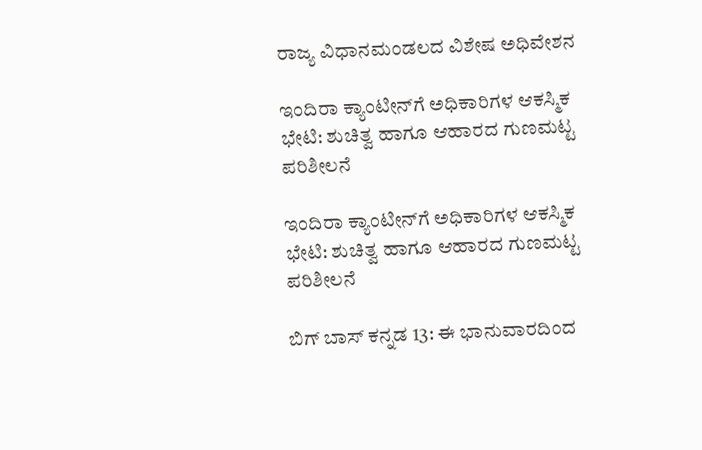ರಾಜ್ಯ ವಿಧಾನಮಂಡಲದ ವಿಶೇಷ ಅಧಿವೇಶನ

ಇಂದಿರಾ ಕ್ಯಾಂಟೀನ್‌ಗೆ ಅಧಿಕಾರಿಗಳ ಆಕಸ್ಮಿಕ ಭೇಟಿ: ಶುಚಿತ್ವ ಹಾಗೂ ಆಹಾರದ ಗುಣಮಟ್ಟ ಪರಿಶೀಲನೆ

ಇಂದಿರಾ ಕ್ಯಾಂಟೀನ್‌ಗೆ ಅಧಿಕಾರಿಗಳ ಆಕಸ್ಮಿಕ ಭೇಟಿ: ಶುಚಿತ್ವ ಹಾಗೂ ಆಹಾರದ ಗುಣಮಟ್ಟ ಪರಿಶೀಲನೆ

ಬಿಗ್ ಬಾಸ್ ಕನ್ನಡ 13: ಈ ಭಾನುವಾರದಿಂದ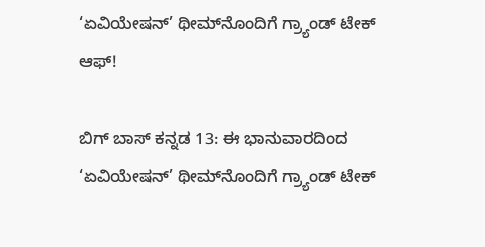‘ಏವಿಯೇಷನ್’ ಥೀಮ್‌ನೊಂದಿಗೆ ಗ್ರ್ಯಾಂಡ್ ಟೇಕ್ ಆಫ್!

ಬಿಗ್ ಬಾಸ್ ಕನ್ನಡ 13: ಈ ಭಾನುವಾರದಿಂದ ‘ಏವಿಯೇಷನ್’ ಥೀಮ್‌ನೊಂದಿಗೆ ಗ್ರ್ಯಾಂಡ್ ಟೇಕ್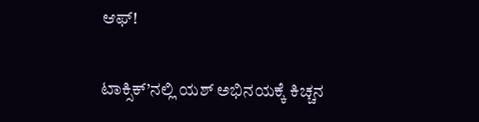ಆಫ್!

ಟಾಕ್ಸಿಕ್‌’ನಲ್ಲಿ ಯಶ್‌ ಅಭಿನಯಕ್ಕೆ ಕಿಚ್ಚನ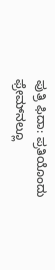ಪುತ್ರಿ ಫಿದಾ: ಪ್ರತಿಯೊಂದು ಫ್ರೇಮ್‌ನಲ್ಲೂ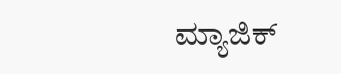ಮ್ಯಾಜಿಕ್‌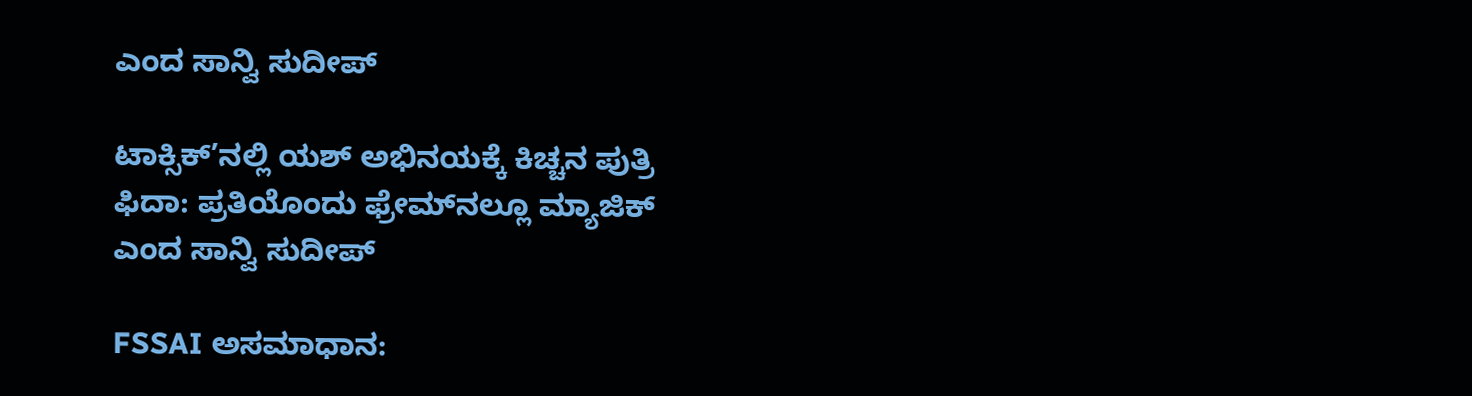ಎಂದ ಸಾನ್ವಿ ಸುದೀಪ್‌

ಟಾಕ್ಸಿಕ್‌’ನಲ್ಲಿ ಯಶ್‌ ಅಭಿನಯಕ್ಕೆ ಕಿಚ್ಚನ ಪುತ್ರಿ ಫಿದಾ: ಪ್ರತಿಯೊಂದು ಫ್ರೇಮ್‌ನಲ್ಲೂ ಮ್ಯಾಜಿಕ್‌ ಎಂದ ಸಾನ್ವಿ ಸುದೀಪ್‌

FSSAI ಅಸಮಾಧಾನ: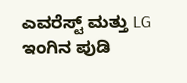ಎವರೆಸ್ಟ್ ಮತ್ತು LG ಇಂಗಿನ ಪುಡಿ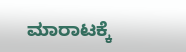ಮಾರಾಟಕ್ಕೆ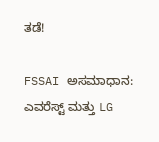ತಡೆ!

FSSAI ಅಸಮಾಧಾನ: ಎವರೆಸ್ಟ್ ಮತ್ತು LG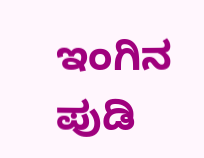ಇಂಗಿನ ಪುಡಿ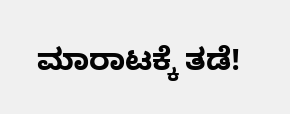ಮಾರಾಟಕ್ಕೆ ತಡೆ!